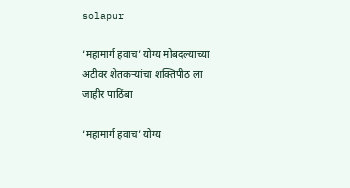solapur

‘महामार्ग हवाच’ योग्य मोबदल्याच्या अटीवर शेतकऱ्यांचा शक्तिपीठ ला जाहीर पाठिंबा

‘महामार्ग हवाच’ योग्य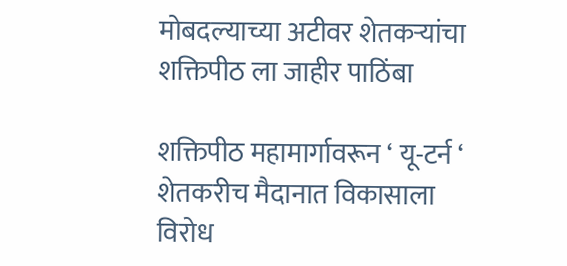मोबदल्याच्या अटीवर शेतकऱ्यांचा शक्तिपीठ ला जाहीर पाठिंबा

शक्तिपीठ महामार्गावरून ‘ यू-टर्न ‘ शेतकरीच मैदानात विकासाला विरोध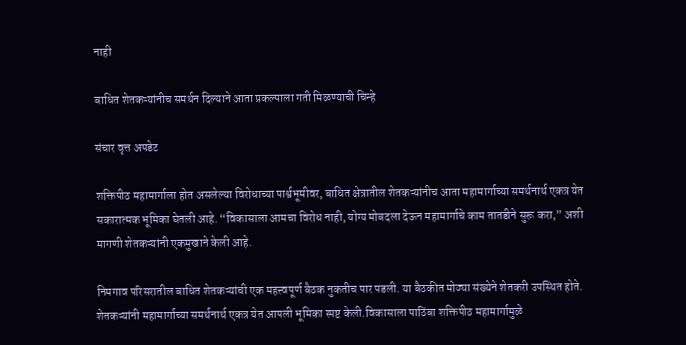नाही

बाधित शेतकऱ्यांनीच समर्थन दिल्याने आता प्रकल्पाला गती मिळण्याची चिन्हे

संचार वृत्त अपडेट

शक्तिपीठ महामार्गाला होत असलेल्या विरोधाच्या पार्श्वभूमीवर, बाधित क्षेत्रातील शेतकऱ्यांनीच आता महामार्गाच्या समर्थनार्थ एकत्र येत सकारात्मक भूमिका घेतली आहे. “विकासाला आमचा विरोध नाही, योग्य मोबदला देऊन महामार्गाचे काम तातडीने सुरू करा,” अशी मागणी शेतकऱ्यांनी एकमुखाने केली आहे.

निमगाव परिसरातील बाधित शेतकऱ्यांची एक महत्त्वपूर्ण बैठक नुकतीच पार पडली. या बैठकीत मोठ्या संख्येने शेतकरी उपस्थित होते. शेतकऱ्यांनी महामार्गाच्या समर्थनार्थ एकत्र येत आपली भूमिका स्पष्ट केली.विकासाला पाठिंबा शक्तिपीठ महामार्गामुळे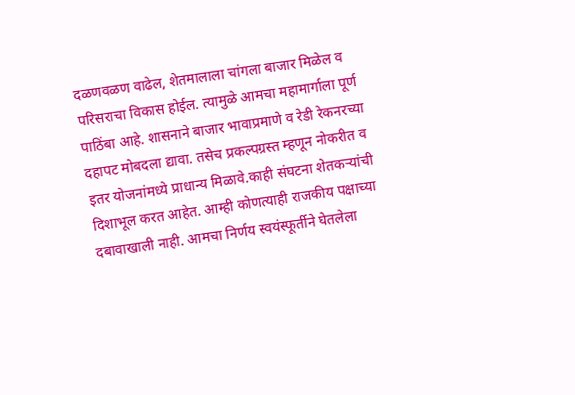दळणवळण वाढेल, शेतमालाला चांगला बाजार मिळेल व परिसराचा विकास होईल. त्यामुळे आमचा महामार्गाला पूर्ण पाठिंबा आहे. शासनाने बाजार भावाप्रमाणे व रेडी रेकनरच्या दहापट मोबदला द्यावा. तसेच प्रकल्पग्रस्त म्हणून नोकरीत व इतर योजनांमध्ये प्राधान्य मिळावे.काही संघटना शेतकऱ्यांची दिशाभूल करत आहेत. आम्ही कोणत्याही राजकीय पक्षाच्या दबावाखाली नाही. आमचा निर्णय स्वयंस्फूर्तीने घेतलेला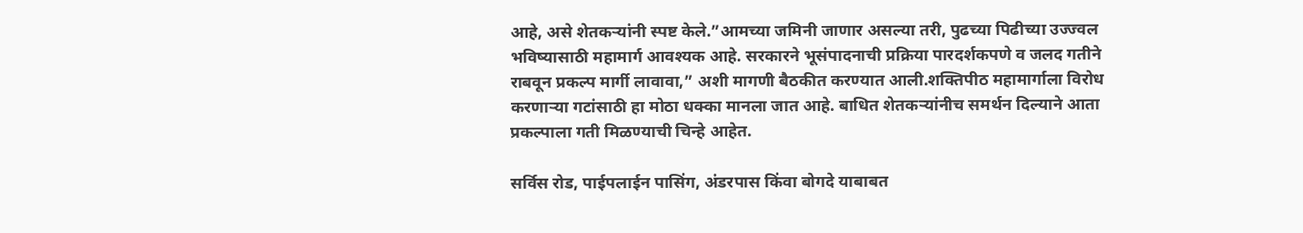आहे, असे शेतकऱ्यांनी स्पष्ट केले.”आमच्या जमिनी जाणार असल्या तरी, पुढच्या पिढीच्या उज्ज्वल भविष्यासाठी महामार्ग आवश्यक आहे. सरकारने भूसंपादनाची प्रक्रिया पारदर्शकपणे व जलद गतीने राबवून प्रकल्प मार्गी लावावा,” अशी मागणी बैठकीत करण्यात आली.शक्तिपीठ महामार्गाला विरोध करणाऱ्या गटांसाठी हा मोठा धक्का मानला जात आहे. बाधित शेतकऱ्यांनीच समर्थन दिल्याने आता प्रकल्पाला गती मिळण्याची चिन्हे आहेत.

सर्विस रोड, पाईपलाईन पासिंग, अंडरपास किंवा बोगदे याबाबत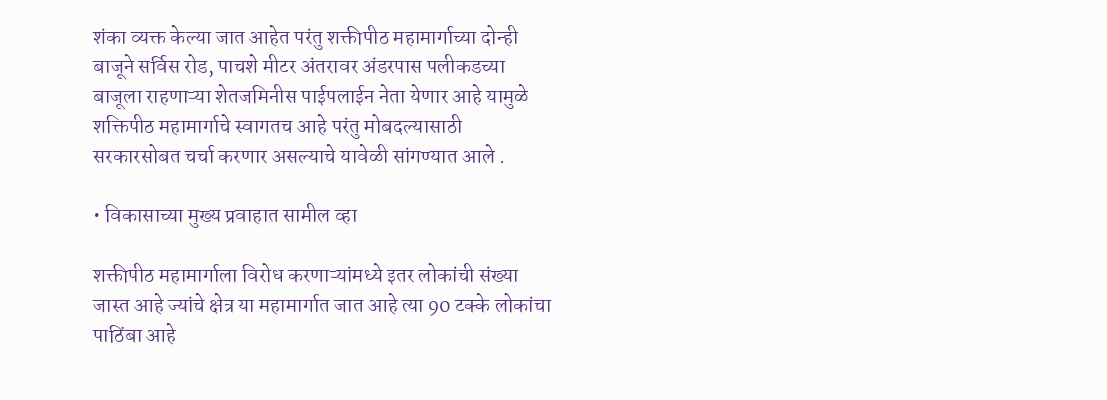शंका व्यक्त केल्या जात आहेत परंतु शक्तीपीठ महामार्गाच्या दोन्ही बाजूने सर्विस रोड, पाचशे मीटर अंतरावर अंडरपास पलीकडच्या बाजूला राहणाऱ्या शेतजमिनीस पाईपलाईन नेता येणार आहे यामुळे शक्तिपीठ महामार्गाचे स्वागतच आहे परंतु मोबदल्यासाठी सरकारसोबत चर्चा करणार असल्याचे यावेळी सांगण्यात आले .

• विकासाच्या मुख्य प्रवाहात सामील व्हा

शक्तीपीठ महामार्गाला विरोध करणाऱ्यांमध्ये इतर लोकांची संख्या जास्त आहे ज्यांचे क्षेत्र या महामार्गात जात आहे त्या 90 टक्के लोकांचा पाठिंबा आहे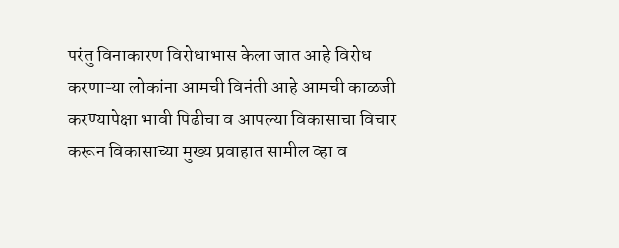परंतु विनाकारण विरोधाभास केला जात आहे विरोध करणाऱ्या लोकांना आमची विनंती आहे आमची काळजी करण्यापेक्षा भावी पिढीचा व आपल्या विकासाचा विचार करून विकासाच्या मुख्य प्रवाहात सामील व्हा व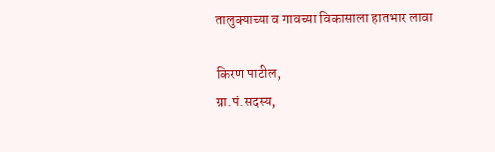तालुक्याच्या व गावच्या विकासाला हातभार लावा

किरण पाटील,
ग्रा.पं.सदस्य,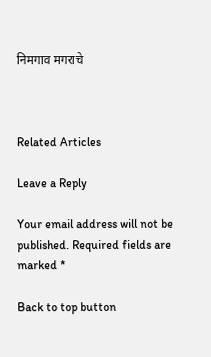निमगाव मगराचे



Related Articles

Leave a Reply

Your email address will not be published. Required fields are marked *

Back to top button